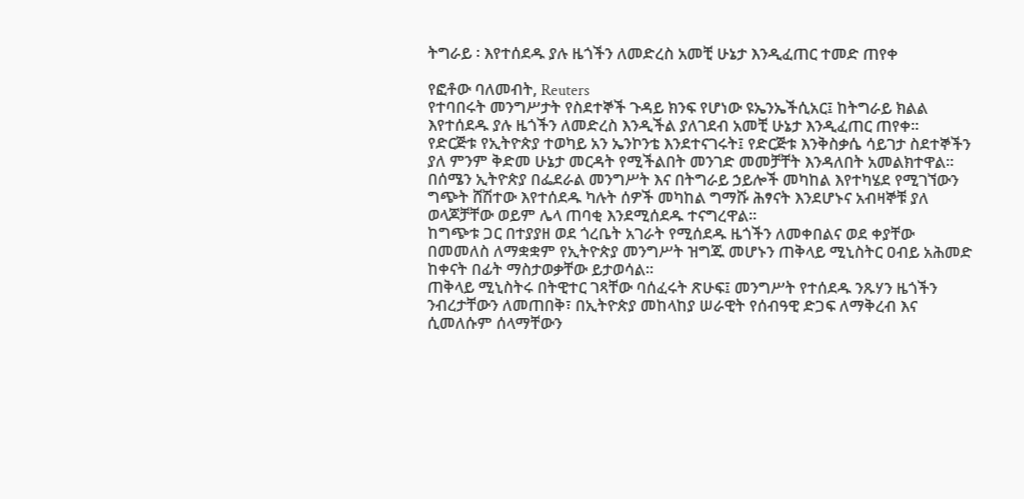ትግራይ ፡ እየተሰደዱ ያሉ ዜጎችን ለመድረስ አመቺ ሁኔታ እንዲፈጠር ተመድ ጠየቀ

የፎቶው ባለመብት, Reuters
የተባበሩት መንግሥታት የስደተኞች ጉዳይ ክንፍ የሆነው ዩኤንኤችሲአር፤ ከትግራይ ክልል እየተሰደዱ ያሉ ዜጎችን ለመድረስ እንዲችል ያለገደብ አመቺ ሁኔታ እንዲፈጠር ጠየቀ።
የድርጅቱ የኢትዮጵያ ተወካይ አን ኤንኮንቴ እንደተናገሩት፤ የድርጅቱ እንቅስቃሴ ሳይገታ ስደተኞችን ያለ ምንም ቅድመ ሁኔታ መርዳት የሚችልበት መንገድ መመቻቸት እንዳለበት አመልክተዋል።
በሰሜን ኢትዮጵያ በፌደራል መንግሥት እና በትግራይ ኃይሎች መካከል እየተካሄደ የሚገኘውን ግጭት ሸሽተው እየተሰደዱ ካሉት ሰዎች መካከል ግማሹ ሕፃናት እንደሆኑና አብዛኞቹ ያለ ወላጆቻቸው ወይም ሌላ ጠባቂ እንደሚሰደዱ ተናግረዋል።
ከግጭቱ ጋር በተያያዘ ወደ ጎረቤት አገራት የሚሰደዱ ዜጎችን ለመቀበልና ወደ ቀያቸው በመመለስ ለማቋቋም የኢትዮጵያ መንግሥት ዝግጁ መሆኑን ጠቅላይ ሚኒስትር ዐብይ አሕመድ ከቀናት በፊት ማስታወቃቸው ይታወሳል።
ጠቅላይ ሚኒስትሩ በትዊተር ገጻቸው ባሰፈሩት ጽሁፍ፤ መንግሥት የተሰደዱ ንጹሃን ዜጎችን ንብረታቸውን ለመጠበቅ፣ በኢትዮጵያ መከላከያ ሠራዊት የሰብዓዊ ድጋፍ ለማቅረብ እና ሲመለሱም ሰላማቸውን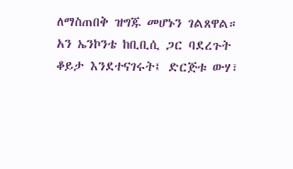ለማስጠበቅ ዝግጁ መሆኑን ገልጸዋል።
አን ኤንኮንቴ ከቢቢሲ ጋር ባደረጉት ቆይታ እንደተናገሩት፤ ድርጅቱ ውሃ፣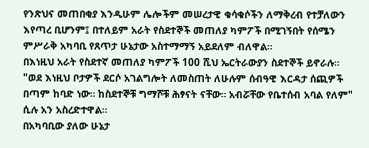የንጽህና መጠበቂያ እንዲሁም ሌሎችም መሠረታዊ ቁሳቁሶችን ለማቅረብ የተቻለውን እየጣረ ቢሆንም፤ በተለይም አራት የስደተኞች መጠለያ ካምፖች በሚገኝበት የሰሜን ምሥራቅ አካባቢ የጸጥታ ሁኔታው አስተማማኝ አይደለም ብለዋል።
በእነዚህ አራት የስደተኛ መጠለያ ካምፖች 100 ሺህ ኤርትራውያን ስደተኞች ይኖራሉ።
"ወደ እነዚህ ቦታዎች ደርሶ አገልግሎት ለመስጠት ለሁሉም ሰብዓዊ እርዳታ ሰጪዎች በጣም ከባድ ነው። ከስደተኞቹ ግማሾቹ ሕፃናት ናቸው። አብሯቸው የቤተሰብ አባል የለም" ሲሉ አን አስረድተዋል።
በአካባቢው ያለው ሁኔታ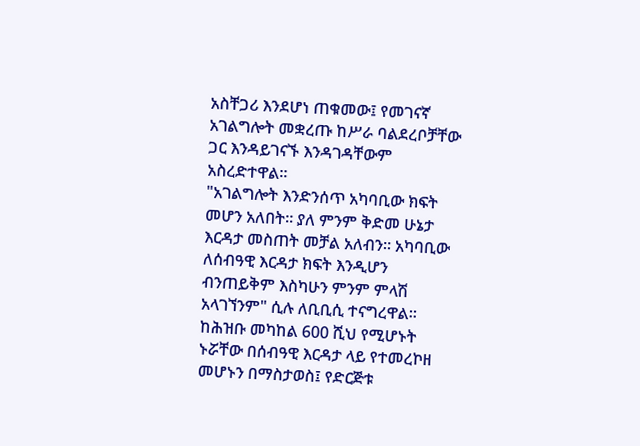አስቸጋሪ እንደሆነ ጠቁመው፤ የመገናኛ አገልግሎት መቋረጡ ከሥራ ባልደረቦቻቸው ጋር እንዳይገናኙ እንዳገዳቸውም አስረድተዋል።
"አገልግሎት እንድንሰጥ አካባቢው ክፍት መሆን አለበት። ያለ ምንም ቅድመ ሁኔታ እርዳታ መስጠት መቻል አለብን። አካባቢው ለሰብዓዊ እርዳታ ክፍት እንዲሆን ብንጠይቅም እስካሁን ምንም ምላሽ አላገኘንም" ሲሉ ለቢቢሲ ተናግረዋል።
ከሕዝቡ መካከል 600 ሺህ የሚሆኑት ኑሯቸው በሰብዓዊ እርዳታ ላይ የተመረኮዘ መሆኑን በማስታወስ፤ የድርጅቱ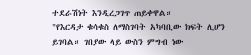ተደራሽነት እንዲረጋገጥ ጠይቀዋል።
"የእርዳታ ቁሳቁስ ለማስገባት አካባቢው ክፍት ሊሆን ይገባል። ገበያው ላይ ውስን ምግብ ነው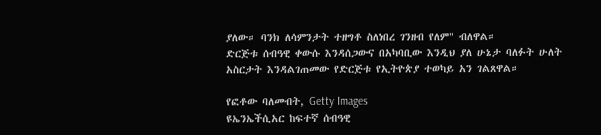ያለው። ባንክ ለሳምንታት ተዘግቶ ስለነበረ ገንዘብ የለም" ብለዋል።
ድርጅቱ ሰብዓዊ ቀውሱ እንዳሰጋውና በአካባቢው እንዲህ ያለ ሁኔታ ባለፉት ሁለት አስርታት እንዳልገጠመው የድርጅቱ የኢትዮጵያ ተወካይ አን ገልጸዋል።

የፎቶው ባለመብት, Getty Images
ዩኤንኤችሲአር ከፍተኛ ሰብዓዊ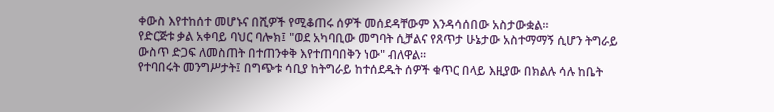ቀውስ እየተከሰተ መሆኑና በሺዎች የሚቆጠሩ ሰዎች መሰደዳቸውም እንዳሳሰበው አስታውቋል።
የድርጅቱ ቃል አቀባይ ባህር ባሎክ፤ "ወደ አካባቢው መግባት ሲቻልና የጸጥታ ሁኔታው አስተማማኝ ሲሆን ትግራይ ውስጥ ድጋፍ ለመስጠት በተጠንቀቅ እየተጠባበቅን ነው" ብለዋል።
የተባበሩት መንግሥታት፤ በግጭቱ ሳቢያ ከትግራይ ከተሰደዱት ሰዎች ቁጥር በላይ እዚያው በክልሉ ሳሉ ከቤት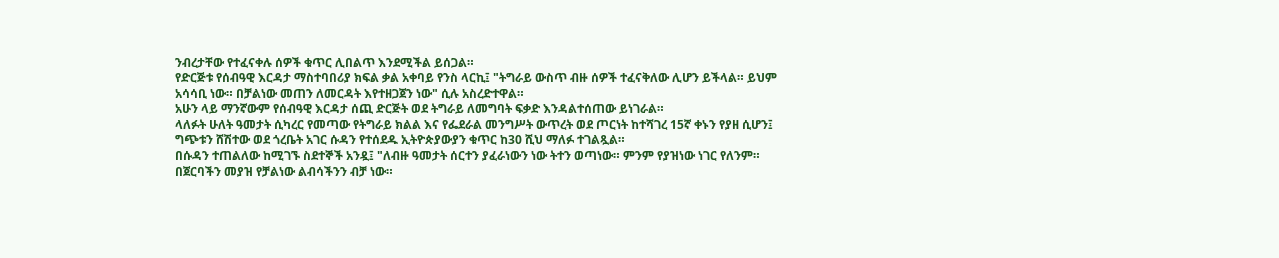ንብረታቸው የተፈናቀሉ ሰዎች ቁጥር ሊበልጥ እንደሚችል ይሰጋል።
የድርጅቱ የሰብዓዊ እርዳታ ማስተባበሪያ ክፍል ቃል አቀባይ የንስ ላርኪ፤ "ትግራይ ውስጥ ብዙ ሰዎች ተፈናቅለው ሊሆን ይችላል። ይህም አሳሳቢ ነው። በቻልነው መጠን ለመርዳት እየተዘጋጀን ነው" ሲሉ አስረድተዋል።
አሁን ላይ ማንኛውም የሰብዓዊ እርዳታ ሰጪ ድርጅት ወደ ትግራይ ለመግባት ፍቃድ እንዳልተሰጠው ይነገራል።
ላለፉት ሁለት ዓመታት ሲካረር የመጣው የትግራይ ክልል እና የፌደራል መንግሥት ውጥረት ወደ ጦርነት ከተሻገረ 15ኛ ቀኑን የያዘ ሲሆን፤ ግጭቱን ሸሽተው ወደ ጎረቤት አገር ሱዳን የተሰደዱ ኢትዮጵያውያን ቁጥር ከ30 ሺህ ማለፉ ተገልጿል።
በሱዳን ተጠልለው ከሚገኙ ስደተኞች አንዷ፤ "ለብዙ ዓመታት ሰርተን ያፈራነውን ነው ትተን ወጣነው። ምንም የያዝነው ነገር የለንም። በጀርባችን መያዝ የቻልነው ልብሳችንን ብቻ ነው።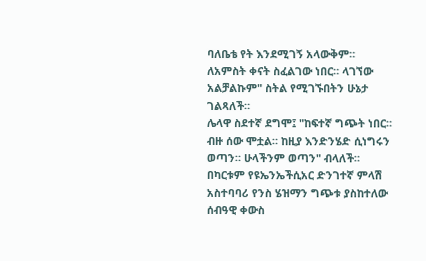ባለቤቴ የት እንደሚገኝ አላውቅም። ለአምስት ቀናት ስፈልገው ነበር። ላገኘው አልቻልኩም" ስትል የሚገኙበትን ሁኔታ ገልጻለች።
ሌላዋ ስደተኛ ደግሞ፤ "ከፍተኛ ግጭት ነበር። ብዙ ሰው ሞቷል። ከዚያ እንድንሄድ ሲነግሩን ወጣን። ሁላችንም ወጣን" ብላለች።
በካርቱም የዩኤንኤችሲአር ድንገተኛ ምላሽ አስተባባሪ የንስ ሄዝማን ግጭቱ ያስከተለው ሰብዓዊ ቀውስ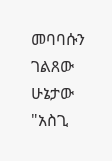መባባሱን ገልጸው ሁኔታው "አስጊ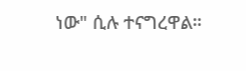ነው" ሲሉ ተናግረዋል።